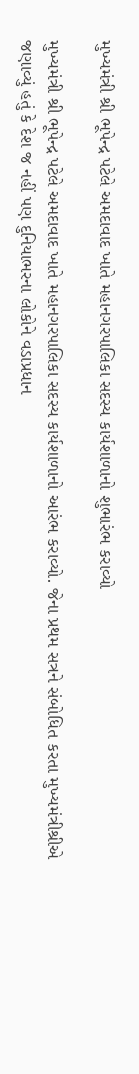મુખ્યમંત્રી શ્રી ભૂપેન્દ્ર પટેલે અમદાવાદ ખાતે મહાનગરપાલિકા સદસ્ય કાર્યશાળાનો શુભારંભ કરાવ્યો

મુખ્યમંત્રી શ્રી ભૂપેન્દ્ર પટેલે અમદાવાદ ખાતે મહાનગરપાલિકા સદસ્ય કાર્યશાળાનો આરંભ કરાવ્યો. જેના પ્રથમ સત્રને સંબોધિત કરતા મુખ્યમંત્રીશ્રીએ જણાવ્યું હતું કે દેશ જ નહીં પણ દુનિયાભરના લોકોને વડાપ્રધાન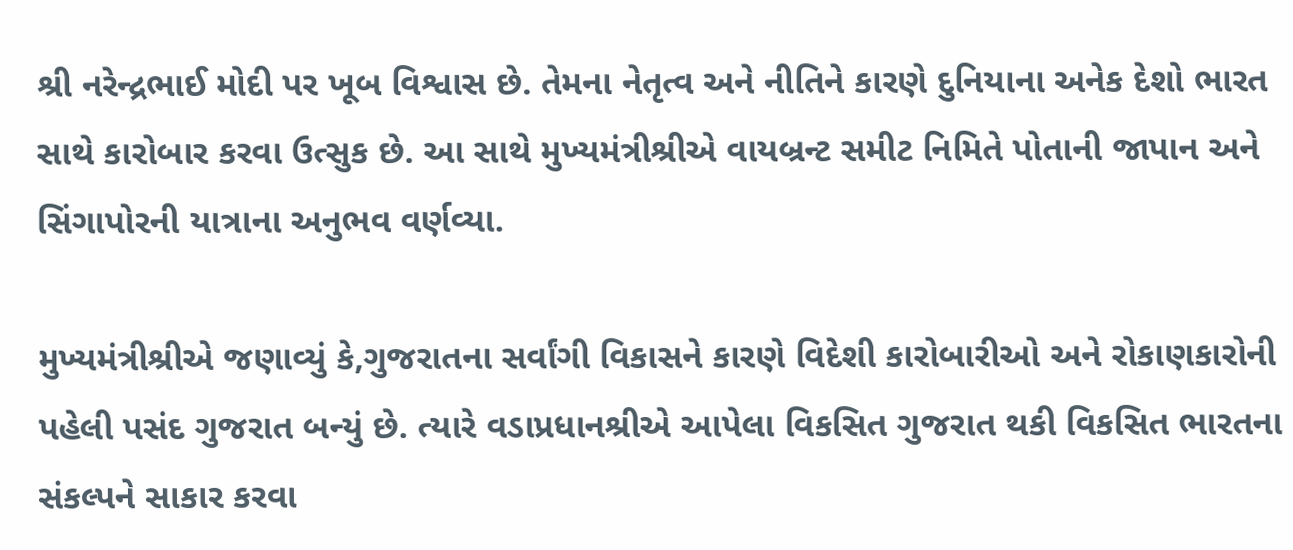શ્રી નરેન્દ્રભાઈ મોદી પર ખૂબ વિશ્વાસ છે. તેમના નેતૃત્વ અને નીતિને કારણે દુનિયાના અનેક દેશો ભારત સાથે કારોબાર કરવા ઉત્સુક છે. આ સાથે મુખ્યમંત્રીશ્રીએ વાયબ્રન્ટ સમીટ નિમિતે પોતાની જાપાન અને સિંગાપોરની યાત્રાના અનુભવ વર્ણવ્યા.

મુખ્યમંત્રીશ્રીએ જણાવ્યું કે,ગુજરાતના સર્વાંગી વિકાસને કારણે વિદેશી કારોબારીઓ અને રોકાણકારોની પહેલી પસંદ ગુજરાત બન્યું છે. ત્યારે વડાપ્રધાનશ્રીએ આપેલા વિકસિત ગુજરાત થકી વિકસિત ભારતના સંકલ્પને સાકાર કરવા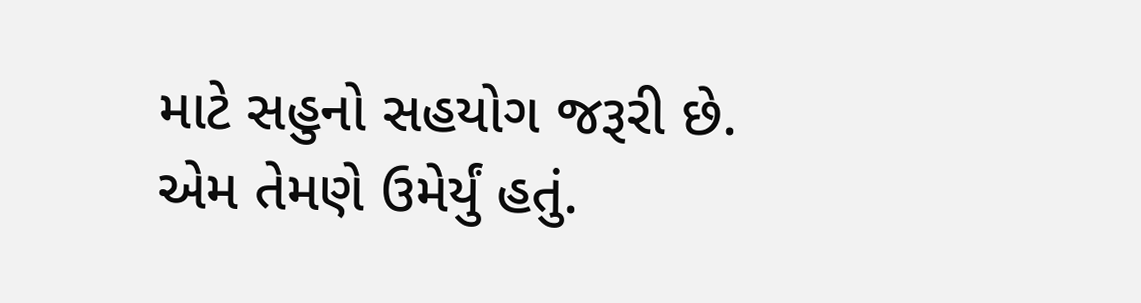માટે સહુનો સહયોગ જરૂરી છે. એમ તેમણે ઉમેર્યું હતું.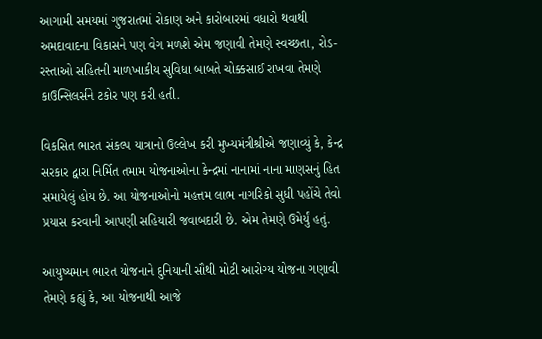આગામી સમયમાં ગુજરાતમાં રોકાણ અને કારોબારમાં વધારો થવાથી અમદાવાદના વિકાસને પણ વેગ મળશે એમ જણાવી તેમણે સ્વચ્છતા, રોડ-રસ્તાઓ સહિતની માળખાકીય સુવિધા બાબતે ચોક્કસાઈ રાખવા તેમણે કાઉન્સિલર્સને ટકોર પણ કરી હતી.

વિકસિત ભારત સંકલ્પ યાત્રાનો ઉલ્લેખ કરી મુખ્યમંત્રીશ્રીએ જણાવ્યું કે, કેન્દ્ર સરકાર દ્વારા નિર્મિત તમામ યોજનાઓના કેન્દ્રમાં નાનામાં નાના માણસનું હિત સમાયેલું હોય છે. આ યોજનાઓનો મહત્તમ લાભ નાગરિકો સુધી પહોંચે તેવો પ્રયાસ કરવાની આપણી સહિયારી જવાબદારી છે. એમ તેમણે ઉમેર્યું હતું.

આયુષ્યમાન ભારત યોજનાને દુનિયાની સૌથી મોટી આરોગ્ય યોજના ગણાવી તેમણે કહ્યું કે, આ યોજનાથી આજે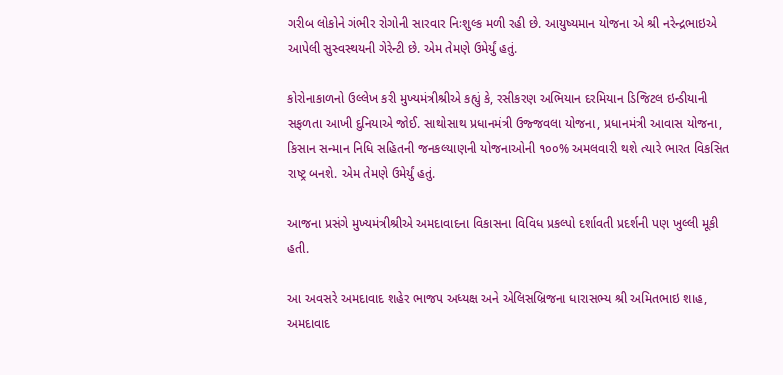ગરીબ લોકોને ગંભીર રોગોની સારવાર નિઃશુલ્ક મળી રહી છે. આયુષ્યમાન યોજના એ શ્રી નરેન્દ્રભાઇએ આપેલી સુસ્વસ્થયની ગેરેન્ટી છે. એમ તેમણે ઉમેર્યું હતું.

કોરોનાકાળનો ઉલ્લેખ કરી મુખ્યમંત્રીશ્રીએ કહ્યું કે, રસીકરણ અભિયાન દરમિયાન ડિજિટલ ઇન્ડીયાની સફળતા આખી દુનિયાએ જોઈ. સાથોસાથ પ્રધાનમંત્રી ઉજ્જવલા યોજના, પ્રધાનમંત્રી આવાસ યોજના, કિસાન સન્માન નિધિ સહિતની જનકલ્યાણની યોજનાઓની ૧૦૦% અમલવારી થશે ત્યારે ભારત વિકસિત રાષ્ટ્ર બનશે. એમ તેમણે ઉમેર્યું હતું.

આજના પ્રસંગે મુખ્યમંત્રીશ્રીએ અમદાવાદના વિકાસના વિવિધ પ્રકલ્પો દર્શાવતી પ્રદર્શની પણ ખુલ્લી મૂકી હતી.

આ અવસરે અમદાવાદ શહેર ભાજપ અધ્યક્ષ અને એલિસબ્રિજના ધારાસભ્ય શ્રી અમિતભાઇ શાહ, અમદાવાદ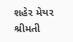શહેર મેયર શ્રીમતી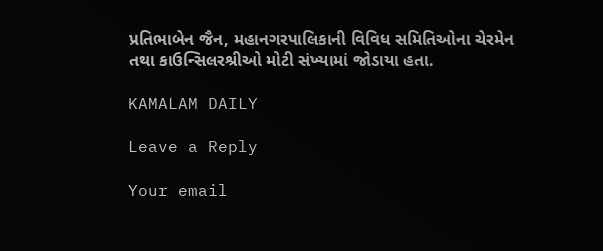પ્રતિભાબેન જૈન, મહાનગરપાલિકાની વિવિધ સમિતિઓના ચેરમેન તથા કાઉન્સિલરશ્રીઓ મોટી સંખ્યામાં જોડાયા હતા.

KAMALAM DAILY

Leave a Reply

Your email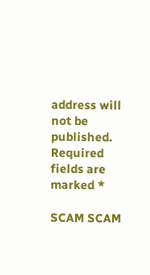address will not be published. Required fields are marked *

SCAM SCAM